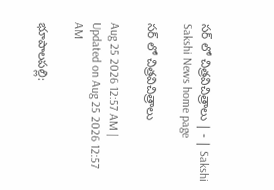సర్‌ లో చిత్రవిచిత్రాలు | - | Sakshi
Sakshi News home page

సర్‌ లో చిత్రవిచిత్రాలు

Aug 25 2026 12:57 AM | Updated on Aug 25 2026 12:57 AM

భూపాలపల్లి: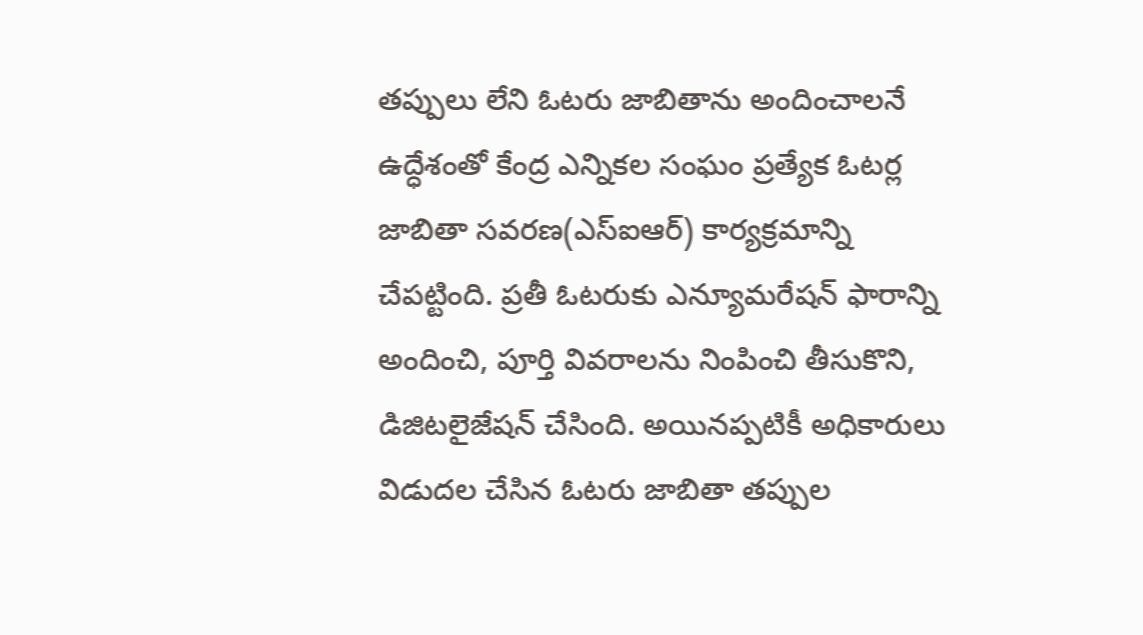తప్పులు లేని ఓటరు జాబితాను అందించాలనే ఉద్ధేశంతో కేంద్ర ఎన్నికల సంఘం ప్రత్యేక ఓటర్ల జాబితా సవరణ(ఎస్‌ఐఆర్‌) కార్యక్రమాన్ని చేపట్టింది. ప్రతీ ఓటరుకు ఎన్యూమరేషన్‌ ఫారాన్ని అందించి, పూర్తి వివరాలను నింపించి తీసుకొని, డిజిటలైజేషన్‌ చేసింది. అయినప్పటికీ అధికారులు విడుదల చేసిన ఓటరు జాబితా తప్పుల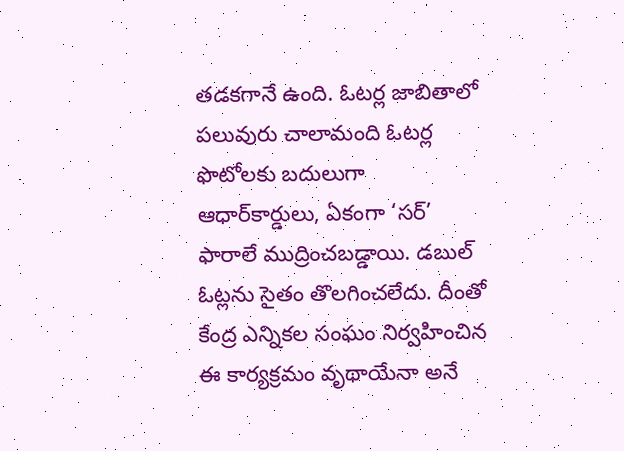తడకగానే ఉంది. ఓటర్ల జాబితాలో పలువురు చాలామంది ఓటర్ల ఫొటోలకు బదులుగా ఆధార్‌కార్డులు, ఏకంగా ‘సర్‌’ ఫారాలే ముద్రించబడ్డాయి. డబుల్‌ ఓట్లను సైతం తొలగించలేదు. దీంతో కేంద్ర ఎన్నికల సంఘం నిర్వహించిన ఈ కార్యక్రమం వృథాయేనా అనే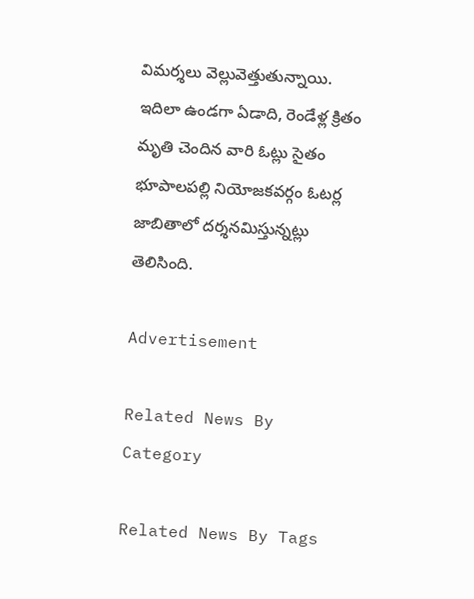విమర్శలు వెల్లువెత్తుతున్నాయి. ఇదిలా ఉండగా ఏడాది, రెండేళ్ల క్రితం మృతి చెందిన వారి ఓట్లు సైతం భూపాలపల్లి నియోజకవర్గం ఓటర్ల జాబితాలో దర్శనమిస్తున్నట్లు తెలిసింది.

Advertisement

Related News By Category

Related News By Tags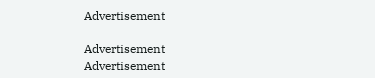Advertisement

Advertisement
Advertisement